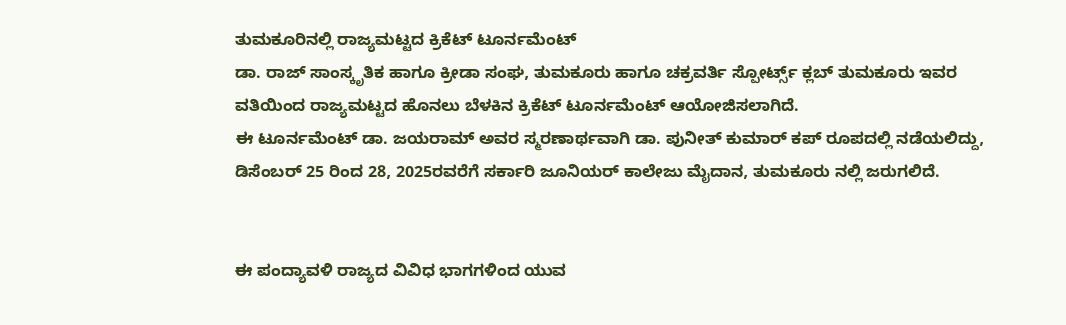ತುಮಕೂರಿನಲ್ಲಿ ರಾಜ್ಯಮಟ್ಟದ ಕ್ರಿಕೆಟ್ ಟೂರ್ನಮೆಂಟ್
ಡಾ. ರಾಜ್ ಸಾಂಸ್ಕೃತಿಕ ಹಾಗೂ ಕ್ರೀಡಾ ಸಂಘ, ತುಮಕೂರು ಹಾಗೂ ಚಕ್ರವರ್ತಿ ಸ್ಪೋರ್ಟ್ಸ್ ಕ್ಲಬ್ ತುಮಕೂರು ಇವರ ವತಿಯಿಂದ ರಾಜ್ಯಮಟ್ಟದ ಹೊನಲು ಬೆಳಕಿನ ಕ್ರಿಕೆಟ್ ಟೂರ್ನಮೆಂಟ್ ಆಯೋಜಿಸಲಾಗಿದೆ.
ಈ ಟೂರ್ನಮೆಂಟ್ ಡಾ. ಜಯರಾಮ್ ಅವರ ಸ್ಮರಣಾರ್ಥವಾಗಿ ಡಾ. ಪುನೀತ್ ಕುಮಾರ್ ಕಪ್ ರೂಪದಲ್ಲಿ ನಡೆಯಲಿದ್ದು, ಡಿಸೆಂಬರ್ 25 ರಿಂದ 28, 2025ರವರೆಗೆ ಸರ್ಕಾರಿ ಜೂನಿಯರ್ ಕಾಲೇಜು ಮೈದಾನ, ತುಮಕೂರು ನಲ್ಲಿ ಜರುಗಲಿದೆ.


ಈ ಪಂದ್ಯಾವಳಿ ರಾಜ್ಯದ ವಿವಿಧ ಭಾಗಗಳಿಂದ ಯುವ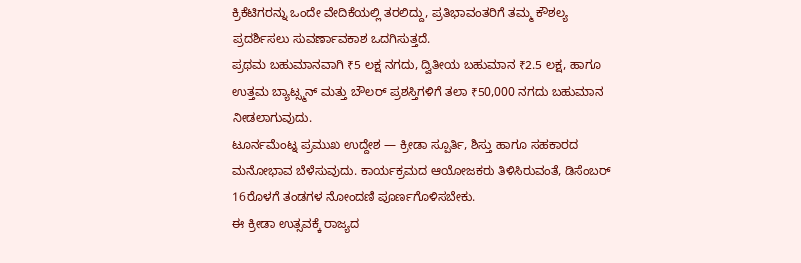ಕ್ರಿಕೆಟಿಗರನ್ನು ಒಂದೇ ವೇದಿಕೆಯಲ್ಲಿ ತರಲಿದ್ದು, ಪ್ರತಿಭಾವಂತರಿಗೆ ತಮ್ಮ ಕೌಶಲ್ಯ ಪ್ರದರ್ಶಿಸಲು ಸುವರ್ಣಾವಕಾಶ ಒದಗಿಸುತ್ತದೆ.
ಪ್ರಥಮ ಬಹುಮಾನವಾಗಿ ₹5 ಲಕ್ಷ ನಗದು, ದ್ವಿತೀಯ ಬಹುಮಾನ ₹2.5 ಲಕ್ಷ, ಹಾಗೂ ಉತ್ತಮ ಬ್ಯಾಟ್ಸ್ಮನ್ ಮತ್ತು ಬೌಲರ್ ಪ್ರಶಸ್ತಿಗಳಿಗೆ ತಲಾ ₹50,000 ನಗದು ಬಹುಮಾನ ನೀಡಲಾಗುವುದು.
ಟೂರ್ನಮೆಂಟ್ನ ಪ್ರಮುಖ ಉದ್ದೇಶ — ಕ್ರೀಡಾ ಸ್ಪೂರ್ತಿ, ಶಿಸ್ತು ಹಾಗೂ ಸಹಕಾರದ ಮನೋಭಾವ ಬೆಳೆಸುವುದು. ಕಾರ್ಯಕ್ರಮದ ಆಯೋಜಕರು ತಿಳಿಸಿರುವಂತೆ, ಡಿಸೆಂಬರ್ 16ರೊಳಗೆ ತಂಡಗಳ ನೋಂದಣಿ ಪೂರ್ಣಗೊಳಿಸಬೇಕು.
ಈ ಕ್ರೀಡಾ ಉತ್ಸವಕ್ಕೆ ರಾಜ್ಯದ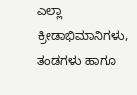ಎಲ್ಲಾ ಕ್ರೀಡಾಭಿಮಾನಿಗಳು, ತಂಡಗಳು ಹಾಗೂ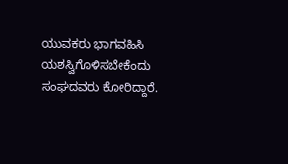ಯುವಕರು ಭಾಗವಹಿಸಿ ಯಶಸ್ವಿಗೊಳಿಸಬೇಕೆಂದು ಸಂಘದವರು ಕೋರಿದ್ದಾರೆ.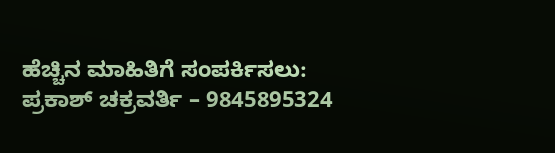ಹೆಚ್ಚಿನ ಮಾಹಿತಿಗೆ ಸಂಪರ್ಕಿಸಲು:
ಪ್ರಕಾಶ್ ಚಕ್ರವರ್ತಿ – 9845895324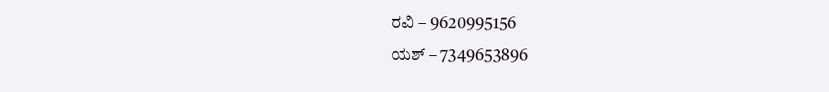ರವಿ – 9620995156
ಯಶ್ – 7349653896